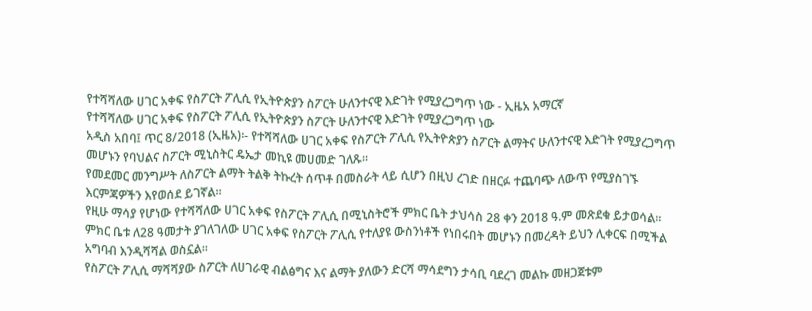የተሻሻለው ሀገር አቀፍ የስፖርት ፖሊሲ የኢትዮጵያን ስፖርት ሁለንተናዊ እድገት የሚያረጋግጥ ነው - ኢዜአ አማርኛ
የተሻሻለው ሀገር አቀፍ የስፖርት ፖሊሲ የኢትዮጵያን ስፖርት ሁለንተናዊ እድገት የሚያረጋግጥ ነው
አዲስ አበባ፤ ጥር 8/2018 (ኢዜአ)፡- የተሻሻለው ሀገር አቀፍ የስፖርት ፖሊሲ የኢትዮጵያን ስፖርት ልማትና ሁለንተናዊ እድገት የሚያረጋግጥ መሆኑን የባህልና ስፖርት ሚኒስትር ዴኤታ መኪዩ መሀመድ ገለጹ።
የመደመር መንግሥት ለስፖርት ልማት ትልቅ ትኩረት ሰጥቶ በመስራት ላይ ሲሆን በዚህ ረገድ በዘርፉ ተጨባጭ ለውጥ የሚያስገኙ እርምጃዎችን እየወሰደ ይገኛል።
የዚሁ ማሳያ የሆነው የተሻሻለው ሀገር አቀፍ የስፖርት ፖሊሲ በሚኒስትሮች ምክር ቤት ታህሳስ 28 ቀን 2018 ዓ.ም መጽደቁ ይታወሳል።
ምክር ቤቱ ለ28 ዓመታት ያገለገለው ሀገር አቀፍ የስፖርት ፖሊሲ የተለያዩ ውስንነቶች የነበሩበት መሆኑን በመረዳት ይህን ሊቀርፍ በሚችል አግባብ እንዲሻሻል ወስኗል።
የስፖርት ፖሊሲ ማሻሻያው ስፖርት ለሀገራዊ ብልፅግና እና ልማት ያለውን ድርሻ ማሳደግን ታሳቢ ባደረገ መልኩ መዘጋጀቱም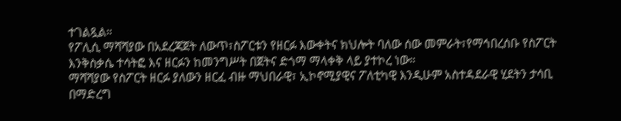ተገልጿል።
የፖሊሲ ማሻሻያው በአደረጃጀት ለውጥ፣ስፖርቱን የዘርፉ እውቀትና ክህሎት ባለው ሰው መምራት፣የማኅበረሰቡ የስፖርት እንቅስቃሴ ተሳትፎ እና ዘርፉን ከመንግሥት በጀትና ድጎማ ማላቀቅ ላይ ያተኮረ ነው።
ማሻሻያው የስፖርት ዘርፉ ያለውን ዘርፈ ብዙ ማህበራዊ፣ ኢኮኖሚያዊና ፖለቲካዊ እንዲሁም አስተዳደራዊ ሂደትን ታሳቢ በማድረግ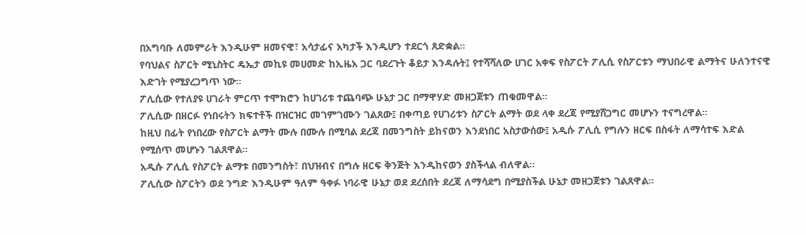በአግባቡ ለመምራት እንዲሁም ዘመናዊ፣ አሳታፊና አካታች እንዲሆን ተደርጎ ጸድቋል።
የባህልና ስፖርት ሚኒስትር ዴኤታ መኪዩ መሀመድ ከኢዜአ ጋር ባደረጉት ቆይታ እንዳሉት፤ የተሻሻለው ሀገር አቀፍ የስፖርት ፖሊሲ የስፖርቱን ማህበራዊ ልማትና ሁለንተናዊ እድገት የሚያረጋግጥ ነው።
ፖሊሲው የተለያዩ ሀገራት ምርጥ ተሞክሮን ከሀገሪቱ ተጨባጭ ሁኔታ ጋር በማዋሃድ መዘጋጀቱን ጠቁመዋል።
ፖሊሲው በዘርፉ የነበሩትን ክፍተቶች በዝርዝር መገምገሙን ገልጸው፤ በቀጣይ የሀገሪቱን ስፖርት ልማት ወደ ላቀ ደረጃ የሚያሸጋግር መሆኑን ተናግረዋል።
ከዚህ በፊት የነበረው የስፖርት ልማት ሙሉ በሙሉ በሚባል ደረጃ በመንግስት ይከናወን እንደነበር አስታውሰው፤ አዲሱ ፖሊሲ የግሉን ዘርፍ በስፋት ለማሳተፍ እድል የሚሰጥ መሆኑን ገልጸዋል።
አዲሱ ፖሊሲ የስፖርት ልማቱ በመንግስት፣ በህዝብና በግሉ ዘርፍ ቅንጅት እንዲከናወን ያስችላል ብለዋል።
ፖሊሲው ስፖርትን ወደ ንግድ እንዲሁም ዓለም ዓቀፉ ነባራዊ ሁኔታ ወደ ደረሰበት ደረጃ ለማሳደግ በሚያስችል ሁኔታ መዘጋጀቱን ገልጸዋል።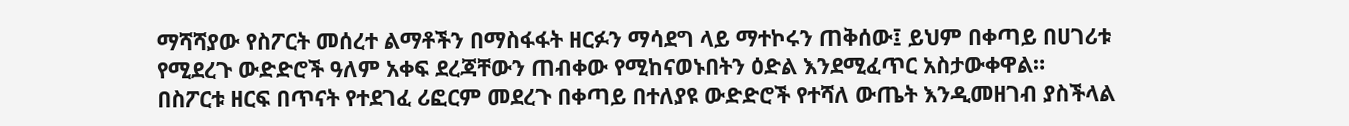ማሻሻያው የስፖርት መሰረተ ልማቶችን በማስፋፋት ዘርፉን ማሳደግ ላይ ማተኮሩን ጠቅሰው፤ ይህም በቀጣይ በሀገሪቱ የሚደረጉ ውድድሮች ዓለም አቀፍ ደረጃቸውን ጠብቀው የሚከናወኑበትን ዕድል እንደሚፈጥር አስታውቀዋል።
በስፖርቱ ዘርፍ በጥናት የተደገፈ ሪፎርም መደረጉ በቀጣይ በተለያዩ ውድድሮች የተሻለ ውጤት እንዲመዘገብ ያስችላል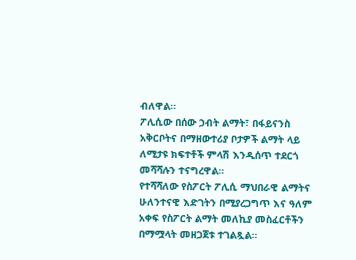ብለዋል፡፡
ፖሊሲው በሰው ኃብት ልማት፣ በፋይናንስ አቅርቦትና በማዘውተሪያ ቦታዎች ልማት ላይ ለሚታዩ ክፍተቶች ምላሽ እንዲሰጥ ተደርጎ መሻሻሉን ተናግረዋል።
የተሻሻለው የስፖርት ፖሊሲ ማህበራዊ ልማትና ሁለንተናዊ እድገትን በሚያረጋግጥ እና ዓለም አቀፍ የስፖርት ልማት መለኪያ መስፈርቶችን በማሟላት መዘጋጀቱ ተገልጿል።